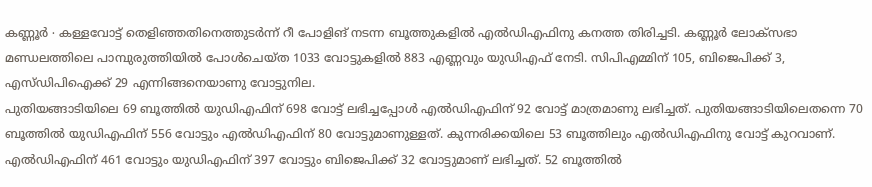കണ്ണൂർ ∙ കള്ളവോട്ട് തെളിഞ്ഞതിനെത്തുടർന്ന് റീ പോളിങ് നടന്ന ബൂത്തുകളിൽ എൽഡിഎഫിനു കനത്ത തിരിച്ചടി. കണ്ണൂർ ലോക്സഭാ മണ്ഡലത്തിലെ പാമ്പുരുത്തിയിൽ പോൾചെയ്ത 1033 വോട്ടുകളിൽ 883 എണ്ണവും യുഡിഎഫ് നേടി. സിപിഎമ്മിന് 105, ബിജെപിക്ക് 3, എസ്ഡിപിഐക്ക് 29 എന്നിങ്ങനെയാണു വോട്ടുനില.
പുതിയങ്ങാടിയിലെ 69 ബൂത്തിൽ യുഡിഎഫിന് 698 വോട്ട് ലഭിച്ചപ്പോൾ എൽഡിഎഫിന് 92 വോട്ട് മാത്രമാണു ലഭിച്ചത്. പുതിയങ്ങാടിയിലെതന്നെ 70 ബൂത്തിൽ യുഡിഎഫിന് 556 വോട്ടും എൽഡിഎഫിന് 80 വോട്ടുമാണുള്ളത്. കുന്നരിക്കയിലെ 53 ബൂത്തിലും എൽഡിഎഫിനു വോട്ട് കുറവാണ്. എൽഡിഎഫിന് 461 വോട്ടും യുഡിഎഫിന് 397 വോട്ടും ബിജെപിക്ക് 32 വോട്ടുമാണ് ലഭിച്ചത്. 52 ബൂത്തിൽ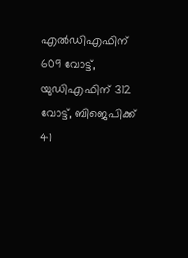എൽഡിഎഫിന് 609 വോട്ട്, യുഡിഎഫിന് 312 വോട്ട്, ബിജെപിക്ക് 41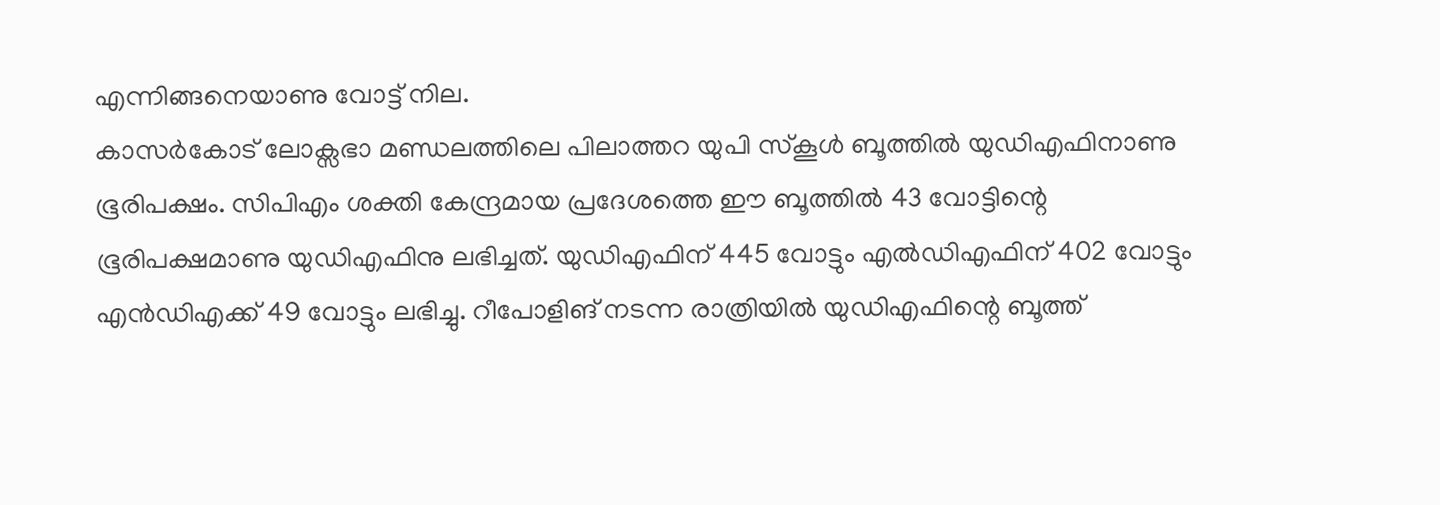എന്നിങ്ങനെയാണു വോട്ട് നില.
കാസർകോട് ലോക്സഭാ മണ്ഡലത്തിലെ പിലാത്തറ യുപി സ്കൂൾ ബൂത്തിൽ യുഡിഎഫിനാണു ഭൂരിപക്ഷം. സിപിഎം ശക്തി കേന്ദ്രമായ പ്രദേശത്തെ ഈ ബൂത്തിൽ 43 വോട്ടിന്റെ ഭൂരിപക്ഷമാണു യുഡിഎഫിനു ലഭിച്ചത്. യുഡിഎഫിന് 445 വോട്ടും എൽഡിഎഫിന് 402 വോട്ടും എൻഡിഎക്ക് 49 വോട്ടും ലഭിച്ചു. റീപോളിങ് നടന്ന രാത്രിയിൽ യുഡിഎഫിന്റെ ബൂത്ത്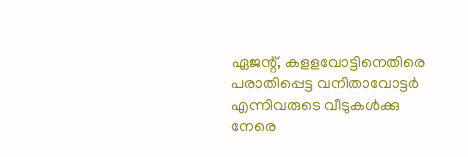ഏജന്റ്, കളളവോട്ടിനെതിരെ പരാതിപ്പെട്ട വനിതാവോട്ടർ എന്നിവരുടെ വീടുകൾക്കു നേരെ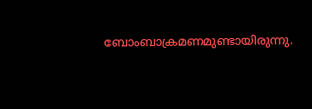ബോംബാക്രമണമുണ്ടായിരുന്നു.